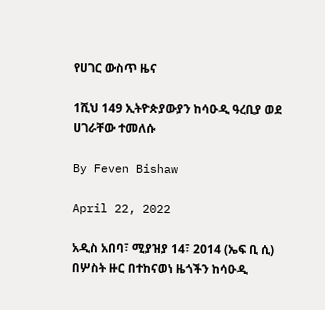የሀገር ውስጥ ዜና

1ሺህ 149 ኢትዮጵያውያን ከሳዑዲ ዓረቢያ ወደ ሀገራቸው ተመለሱ

By Feven Bishaw

April 22, 2022

አዲስ አበባ፣ ሚያዝያ 14፣ 2014 (ኤፍ ቢ ሲ) በሦስት ዙር በተከናወነ ዜጎችን ከሳዑዲ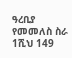ዓረቢያ የመመለስ ስራ 1ሺህ 149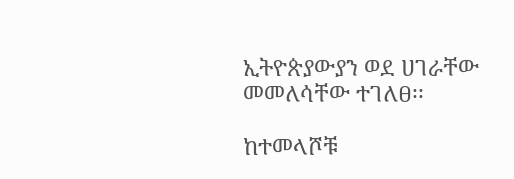ኢትዮጵያውያን ወደ ሀገራቸው መመለሳቸው ተገለፀ፡፡

ከተመላሾቹ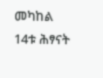መካከል 14ቱ ሕፃናት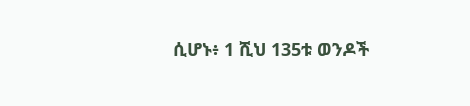ሲሆኑ፥ 1 ሺህ 135ቱ ወንዶች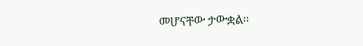መሆናቸው ታውቋል፡፡